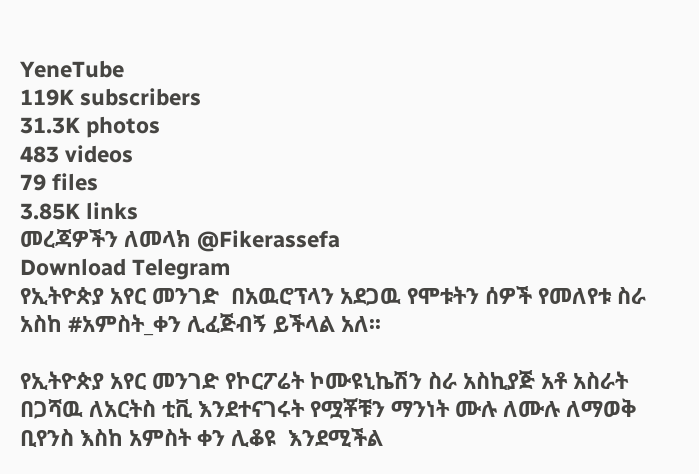YeneTube
119K subscribers
31.3K photos
483 videos
79 files
3.85K links
መረጃዎችን ለመላክ @Fikerassefa
Download Telegram
የኢትዮጵያ አየር መንገድ  በአዉሮፕላን አደጋዉ የሞቱትን ሰዎች የመለየቱ ስራ አስከ #አምስት_ቀን ሊፈጅብኝ ይችላል አለ፡፡

የኢትዮጵያ አየር መንገድ የኮርፖሬት ኮሙዩኒኬሽን ስራ አስኪያጅ አቶ አስራት በጋሻዉ ለአርትስ ቲቪ እንደተናገሩት የሟቾቹን ማንነት ሙሉ ለሙሉ ለማወቅ ቢየንስ እስከ አምስት ቀን ሊቆዩ  እንደሚችል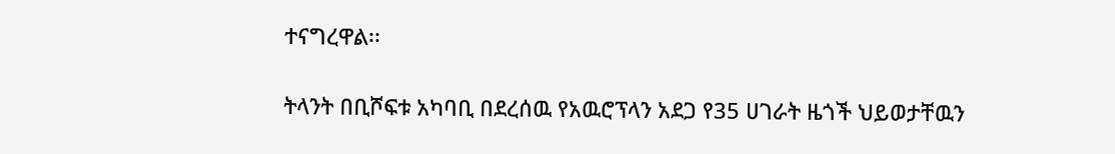ተናግረዋል፡፡

ትላንት በቢሾፍቱ አካባቢ በደረሰዉ የአዉሮፕላን አደጋ የ35 ሀገራት ዜጎች ህይወታቸዉን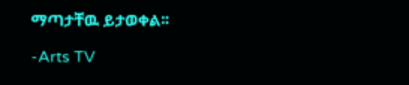ማጣታቸዉ ይታወቀል፡፡

-Arts TV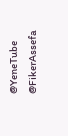@YeneTube @FikerAssefa